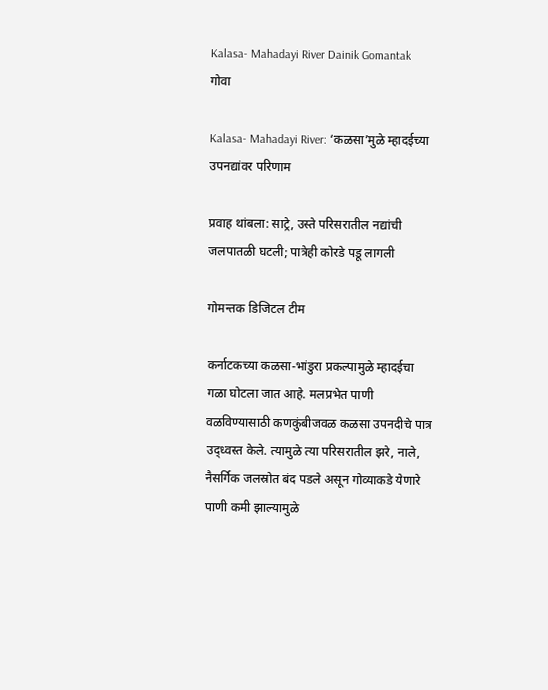Kalasa- Mahadayi River Dainik Gomantak
गोवा

Kalasa- Mahadayi River: ‘कळसा’मुळे म्हादईच्या उपनद्यांवर परिणाम

प्रवाह थांबला: साट्रे, उस्ते परिसरातील नद्यांची जलपातळी घटली; पात्रेही कोरडे पडू लागली

गोमन्तक डिजिटल टीम

कर्नाटकच्या कळसा-भांडुरा प्रकल्पामुळे म्हादईचा गळा घोटला जात आहे. मलप्रभेत पाणी वळविण्यासाठी कणकुंबीजवळ कळसा उपनदीचे पात्र उद्‍ध्वस्त केले. त्यामुळे त्या परिसरातील झरे, नाले, नैसर्गिक जलस्रोत बंद पडले असून गोव्याकडे येणारे पाणी कमी झाल्यामुळे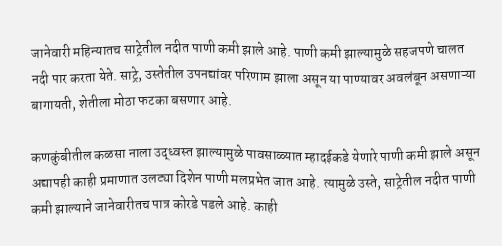जानेवारी महिन्यातच साट्रेतील नदीत पाणी कमी झाले आहे. पाणी कमी झाल्यामुळे सहजपणे चालत नदी पार करता येते. साट्रे, उस्तेतील उपनद्यांवर परिणाम झाला असून या पाण्यावर अवलंबून असणाऱ्या बागायती, शेतीला मोठा फटका बसणार आहे.

कणकुंबीतील कळसा नाला उद्‍ध्वस्त झाल्यामुळे पावसाळ्यात म्हादईकडे येणारे पाणी कमी झाले असून अद्यापही काही प्रमाणात उलट्या दिशेन पाणी मलप्रभेत जात आहे. त्यामुळे उस्ते, साट्रेतील नदीत पाणी कमी झाल्याने जानेवारीतच पात्र कोरडे पडले आहे. काही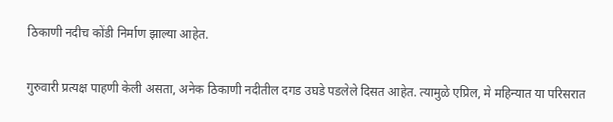ठिकाणी नदीच कोंडी निर्माण झाल्या आहेत.

गुरुवारी प्रत्यक्ष पाहणी केली असता, अनेक ठिकाणी नदीतील दगड उघडे पडलेले दिसत आहेत. त्यामुळे एप्रिल, मे महिन्यात या परिसरात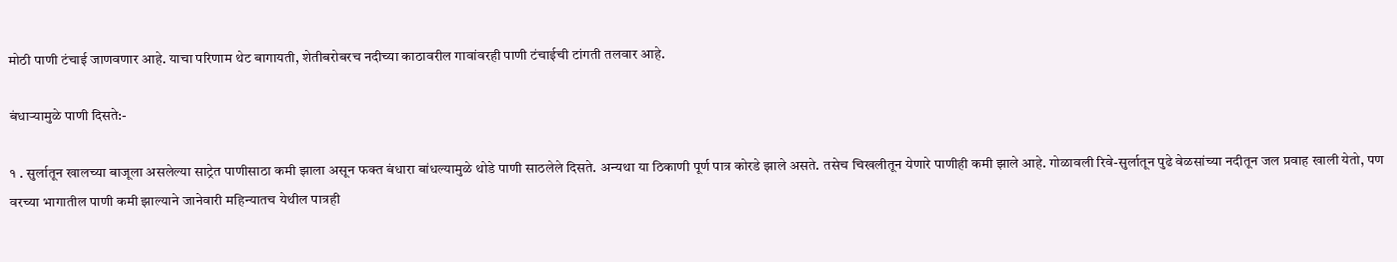मोठी पाणी टंचाई जाणवणार आहे. याचा परिणाम थेट बागायती, शेतीबरोबरच नदीच्या काठावरील गावांवरही पाणी टंचाईची टांगती तलवार आहे.

बंधाऱ्यामुळे पाणी दिसते:-

१ . सुर्लातून खालच्या बाजूला असलेल्या साट्रेत पाणीसाठा कमी झाला असून फक्त बंधारा बांधल्यामुळे थोडे पाणी साठलेले दिसते. अन्यथा या ठिकाणी पूर्ण पात्र कोरडे झाले असते. तसेच चिखलीतून येणारे पाणीही कमी झाले आहे. गोळावली रिवे-सुर्लातून पुढे वेळसांच्या नदीतून जल प्रवाह खाली येतो, पण वरच्या भागातील पाणी कमी झाल्याने जानेवारी महिन्यातच येथील पात्रही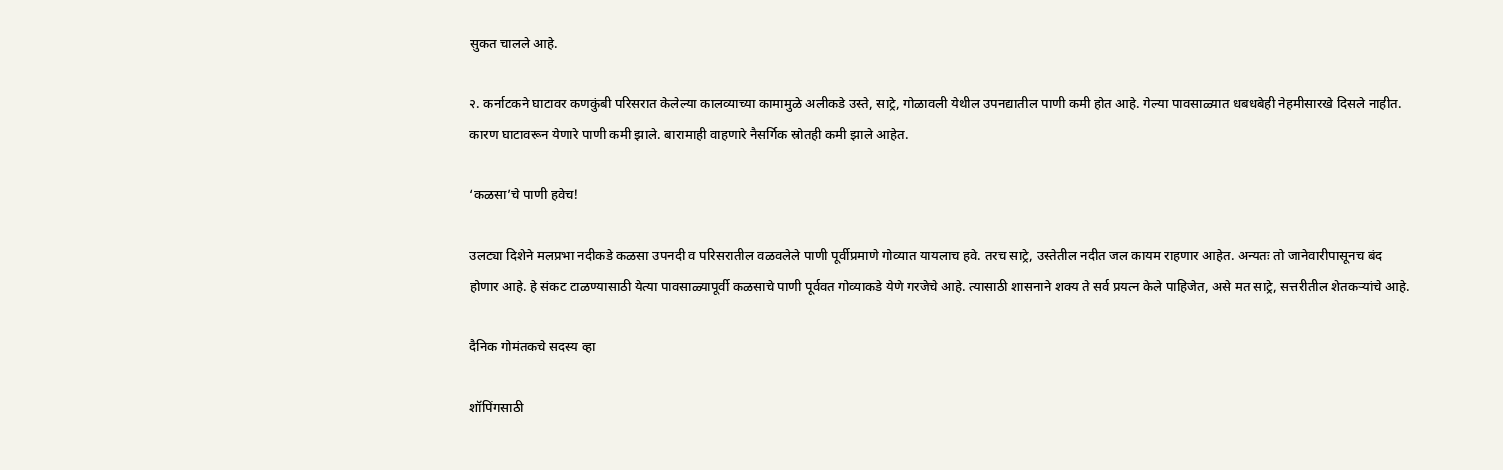सुकत चालले आहे.

२. कर्नाटकने घाटावर कणकुंबी परिसरात केलेल्या कालव्याच्या कामामुळे अलीकडे उस्ते, साट्रे, गोळावली येथील उपनद्यातील पाणी कमी होत आहे. गेल्या पावसाळ्यात धबधबेही नेहमीसारखे दिसले नाहीत. कारण घाटावरून येणारे पाणी कमी झाले. बारामाही वाहणारे नैसर्गिक स्रोतही कमी झाले आहेत.

‘कळसा’चे पाणी हवेच!

उलट्या दिशेने मलप्रभा नदीकडे कळसा उपनदी व परिसरातील वळवलेले पाणी पूर्वीप्रमाणे गोव्यात यायलाच हवे. तरच साट्रे, उस्तेतील नदीत जल कायम राहणार आहेत. अन्यतः तो जानेवारीपासूनच बंद होणार आहे. हे संकट टाळण्यासाठी येत्या पावसाळ्यापूर्वी कळसाचे पाणी पूर्ववत गोव्याकडे येणे गरजेचे आहे. त्यासाठी शासनाने शक्य ते सर्व प्रयत्न केले पाहिजेत, असे मत साट्रे, सत्तरीतील शेतकऱ्यांचे आहे.

दैनिक गोमंतकचे सदस्य व्हा

शॉपिंगसाठी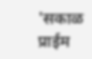'सकाळ प्राईम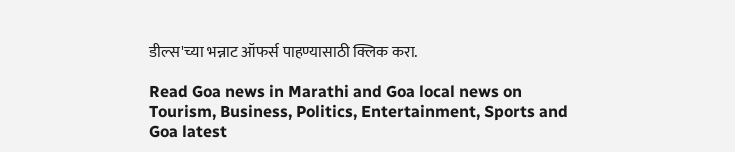डील्स'च्या भन्नाट ऑफर्स पाहण्यासाठी क्लिक करा.

Read Goa news in Marathi and Goa local news on Tourism, Business, Politics, Entertainment, Sports and Goa latest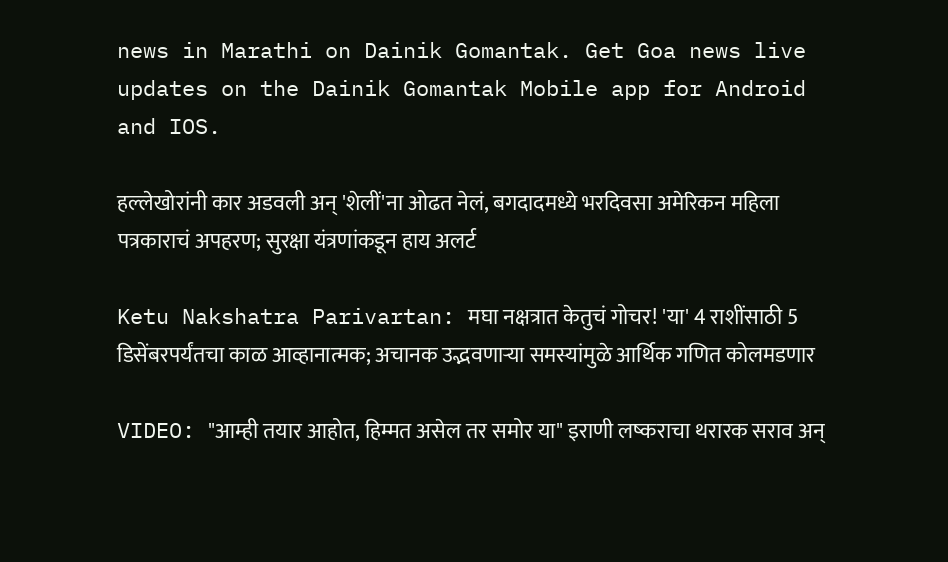news in Marathi on Dainik Gomantak. Get Goa news live updates on the Dainik Gomantak Mobile app for Android and IOS.

हल्लेखोरांनी कार अडवली अन् 'शेलीं'ना ओढत नेलं, बगदादमध्ये भरदिवसा अमेरिकन महिला पत्रकाराचं अपहरण; सुरक्षा यंत्रणांकडून हाय अलर्ट

Ketu Nakshatra Parivartan: मघा नक्षत्रात केतुचं गोचर! 'या' 4 राशींसाठी 5 डिसेंबरपर्यंतचा काळ आव्हानात्मक; अचानक उद्भवणाऱ्या समस्यांमुळे आर्थिक गणित कोलमडणार

VIDEO: "आम्ही तयार आहोत, हिम्मत असेल तर समोर या" इराणी लष्कराचा थरारक सराव अन्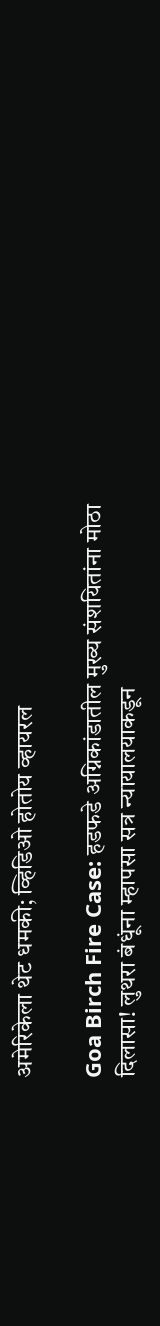अमेरिकेला थेट धमकी; व्हिडिओ होतोय व्हायरल

Goa Birch Fire Case: हडफडे अग्निकांडातील मुख्य संशयितांना मोठा दिलासा! लुथरा बंधूंना म्हापसा सत्र न्यायालयाकडून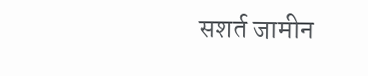सशर्त जामीन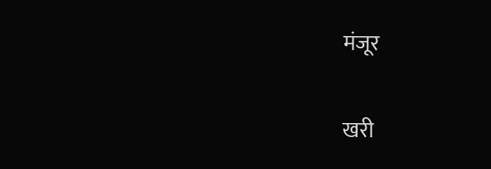मंजूर

खरी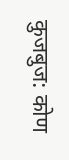कुजबुज: कोण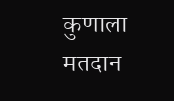कुणाला मतदान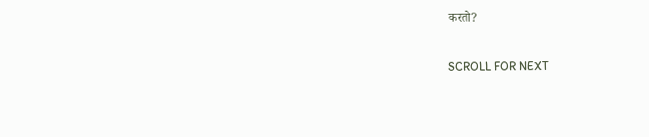करतो?

SCROLL FOR NEXT